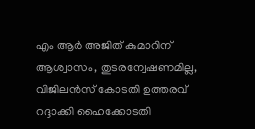എം ആര്‍ അജിത് കുമാറിന് ആശ്വാസം, തുടരന്വേഷണമില്ല, വിജിലൻസ് കോടതി ഉത്തരവ് റദ്ദാക്കി ഹൈക്കോടതി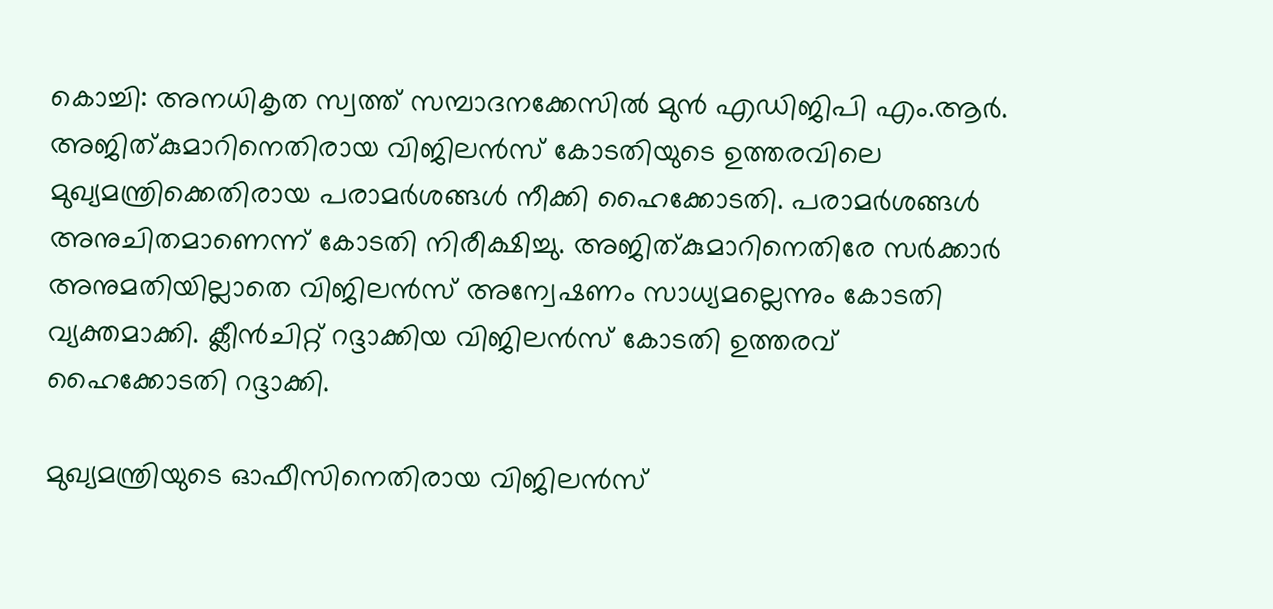കൊച്ചി: അനധികൃത സ്വത്ത് സമ്പാദനക്കേസില്‍ മുന്‍ എഡിജിപി എം.ആര്‍. അജിത്കുമാറിനെതിരായ വിജിലന്‍സ് കോടതിയുടെ ഉത്തരവിലെ മുഖ്യമന്ത്രിക്കെതിരായ പരാമര്‍ശങ്ങള്‍ നീക്കി ഹൈക്കോടതി. പരാമര്‍ശങ്ങള്‍ അനുചിതമാണെന്ന് കോടതി നിരീക്ഷിച്ചു. അജിത്കുമാറിനെതിരേ സര്‍ക്കാര്‍ അനുമതിയില്ലാതെ വിജിലന്‍സ് അന്വേഷണം സാധ്യമല്ലെന്നും കോടതി വ്യക്തമാക്കി. ക്ലീന്‍ചിറ്റ് റദ്ദാക്കിയ വിജിലന്‍സ് കോടതി ഉത്തരവ് ഹൈക്കോടതി റദ്ദാക്കി.

മുഖ്യമന്ത്രിയുടെ ഓഫീസിനെതിരായ വിജിലന്‍സ്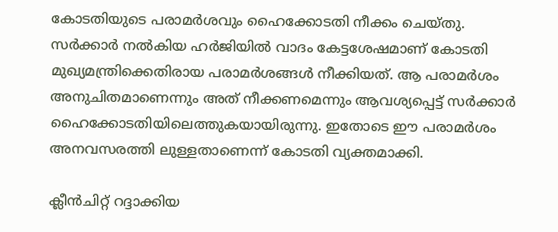കോടതിയുടെ പരാമര്‍ശവും ഹൈക്കോടതി നീക്കം ചെയ്തു. സര്‍ക്കാര്‍ നല്‍കിയ ഹര്‍ജിയില്‍ വാദം കേട്ടശേഷമാണ് കോടതി മുഖ്യമന്ത്രിക്കെതിരായ പരാമര്‍ശങ്ങള്‍ നീക്കിയത്. ആ പരാമര്‍ശം അനുചിതമാണെന്നും അത് നീക്കണമെന്നും ആവശ്യപ്പെട്ട് സര്‍ക്കാര്‍ ഹൈക്കോടതിയിലെത്തുകയായിരുന്നു. ഇതോടെ ഈ പരാമര്‍ശം അനവസരത്തി ലുള്ളതാണെന്ന് കോടതി വ്യക്തമാക്കി.

ക്ലീന്‍ചിറ്റ് റദ്ദാക്കിയ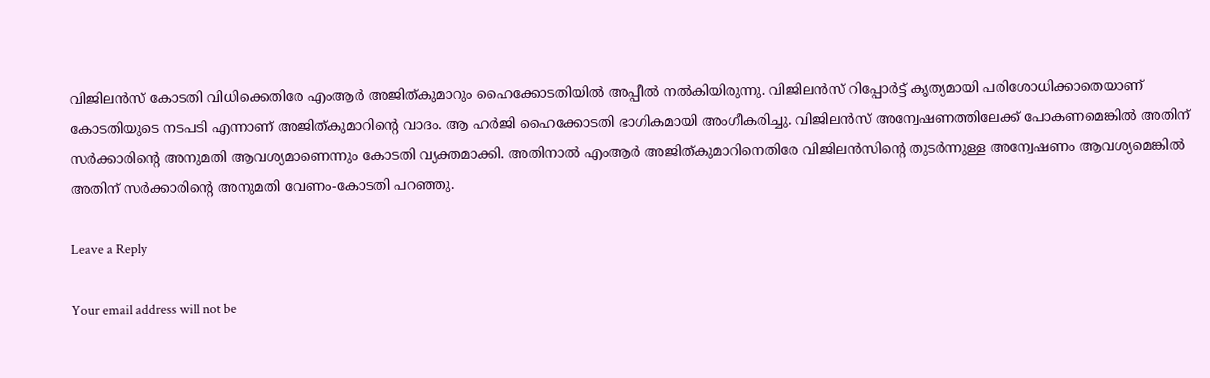വിജിലന്‍സ് കോടതി വിധിക്കെതിരേ എംആര്‍ അജിത്കുമാറും ഹൈക്കോടതിയില്‍ അപ്പീല്‍ നല്‍കിയിരുന്നു. വിജിലന്‍സ് റിപ്പോര്‍ട്ട് കൃത്യമായി പരിശോധിക്കാതെയാണ് കോടതിയുടെ നടപടി എന്നാണ് അജിത്കുമാറിന്റെ വാദം. ആ ഹര്‍ജി ഹൈക്കോടതി ഭാഗികമായി അംഗീകരിച്ചു. വിജിലന്‍സ് അന്വേഷണത്തിലേക്ക് പോകണമെങ്കില്‍ അതിന് സര്‍ക്കാരിന്റെ അനുമതി ആവശ്യമാണെന്നും കോടതി വ്യക്തമാക്കി. അതിനാല്‍ എംആര്‍ അജിത്കുമാറിനെതിരേ വിജിലന്‍സിന്റെ തുടര്‍ന്നുള്ള അന്വേഷണം ആവശ്യമെങ്കില്‍ അതിന് സര്‍ക്കാരിന്റെ അനുമതി വേണം-കോടതി പറഞ്ഞു.

Leave a Reply

Your email address will not be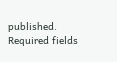published. Required fields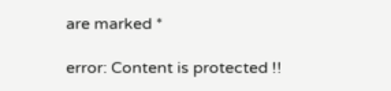are marked *

error: Content is protected !!